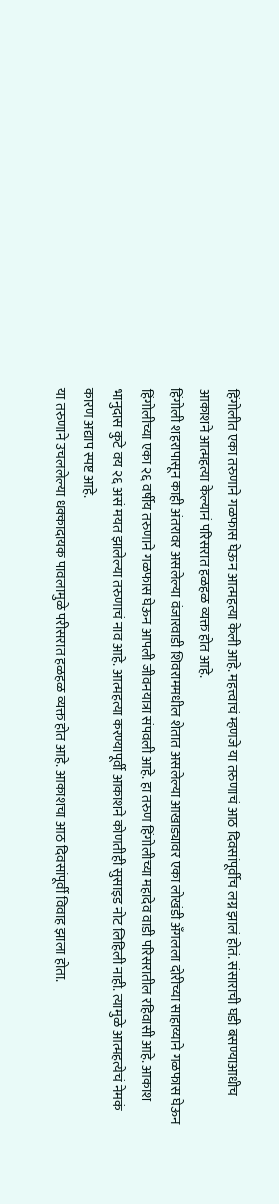हिंगोलीत एका तरुणाने गळफास घेऊन आत्महत्या केली आहे. महत्त्वाचं म्हणजे या तरुणाचं आठ दिवसांपूर्वीच लग्न झालं होतं. संसाराची घडी बसण्याआधीच आकाशने आत्महत्या केल्यानं परिसरात हळहळ व्यक्त होत आहे.
हिंगोली शहरापासून काही अंतरावर असलेल्या वंजारवाडी शिवराममधील शेतात असलेल्या आखाड्यावर एका लोखंडी अँगलला दोरीच्या साहाय्याने गळफास घेऊन हिंगोलीच्या एका २६ वर्षीय तरुणाने गळफास घेऊन आपली जीवनयात्रा संपवली आहे. हा तरुण हिंगोलीच्या महादेव वाडी परिसरातील रहिवासी आहे. आकाश भानुदास कुटे वय २६ असं मयत झालेल्या तरुणाचं नाव आहे. आत्महत्या करण्यापूर्वी आकाशने कोणतीही सुसाइड नोट लिहिली नाही. त्यामुळे आत्महत्येचं नेमकं कारण अद्याप स्पष्ट आहे.
या तरुणाने उचललेल्या धक्कादायक पावलामुळे परीसरात हळहळ व्यक्त होत आहे. आकाशचा आठ दिवसांपूर्वी विवाह झाला होता.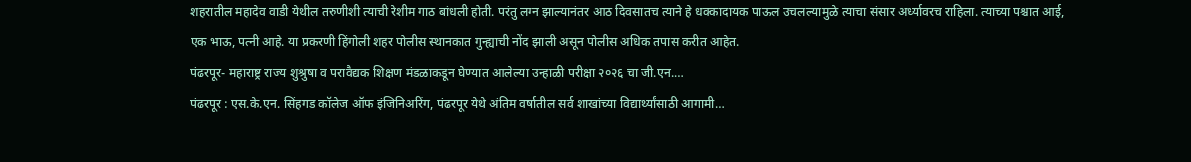शहरातील महादेव वाडी येथील तरुणीशी त्याची रेशीम गाठ बांधली होती. परंतु लग्न झाल्यानंतर आठ दिवसातच त्याने हे धक्कादायक पाऊल उचलल्यामुळे त्याचा संसार अर्ध्यावरच राहिला. त्याच्या पश्चात आई, एक भाऊ, पत्नी आहे. या प्रकरणी हिंगोली शहर पोलीस स्थानकात गुन्ह्याची नोंद झाली असून पोलीस अधिक तपास करीत आहेत.
पंढरपूर- महाराष्ट्र राज्य शुश्रुषा व परावैद्यक शिक्षण मंडळाकडून घेण्यात आलेल्या उन्हाळी परीक्षा २०२६ चा जी.एन.…
पंढरपूर : एस.के.एन. सिंहगड कॉलेज ऑफ इंजिनिअरिंग, पंढरपूर येथे अंतिम वर्षातील सर्व शाखांच्या विद्यार्थ्यांसाठी आगामी…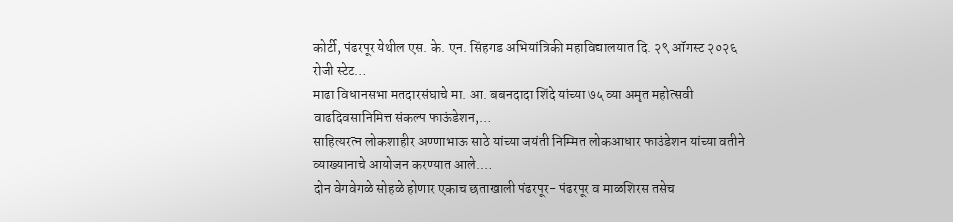कोर्टी, पंढरपूर येथील एस. के. एन. सिंहगड अभियांत्रिकी महाविद्यालयात दि. २९ ऑगस्ट २०२६ रोजी स्टेट…
माढा विधानसभा मतदारसंघाचे मा. आ. बबनदादा शिंदे यांच्या ७५ व्या अमृत महोत्सवी वाढदिवसानिमित्त संकल्प फाऊंडेशन,…
साहित्यरत्न लोकशाहीर अण्णाभाऊ साठे यांच्या जयंती निम्मित लोकआधार फाउंडेशन यांच्या वतीने व्याख्यानाचे आयोजन करण्यात आले.…
दोन वेगवेगळे सोहळे होणार एकाच छताखाली पंढरपूर- पंढरपूर व माळशिरस तसेच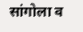सांगोला व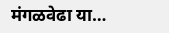मंगळवेढा या…